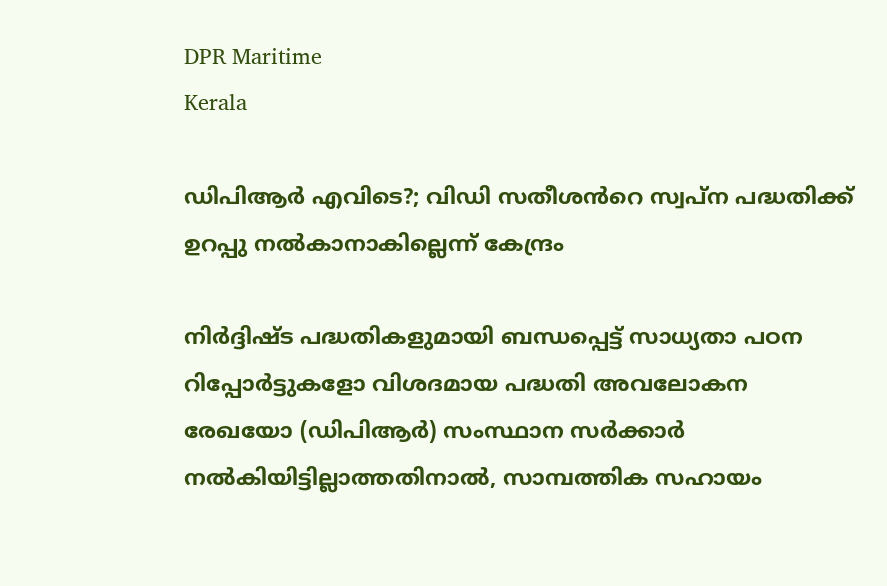DPR Maritime
Kerala

ഡിപിആർ എവിടെ?; വിഡി സതീശൻറെ സ്വപ്ന പദ്ധതിക്ക് ഉറപ്പു നൽകാനാകില്ലെന്ന് കേന്ദ്രം

നിർദ്ദിഷ്ട പദ്ധതികളുമായി ബന്ധപ്പെട്ട് സാധ്യതാ പഠന റിപ്പോർട്ടുകളോ വിശദമായ പദ്ധതി അവലോകന രേഖയോ (ഡിപിആർ) സംസ്ഥാന സർക്കാർ നൽകിയിട്ടില്ലാത്തതിനാൽ, സാമ്പത്തിക സഹായം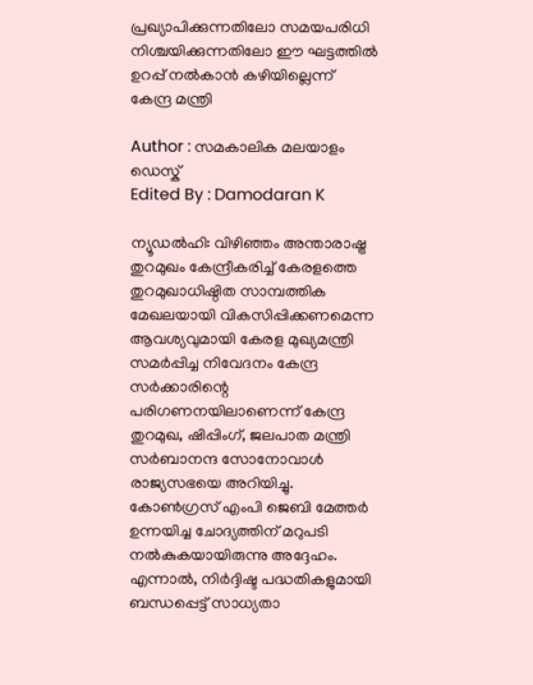പ്രഖ്യാപിക്കുന്നതിലോ സമയപരിധി നിശ്ചയിക്കുന്നതിലോ ഈ ഘട്ടത്തിൽ ഉറപ്പ് നൽകാൻ കഴിയില്ലെന്ന് കേന്ദ്ര മന്ത്രി

Author : സമകാലിക മലയാളം ഡെസ്ക്
Edited By : Damodaran K

ന്യൂഡൽഹി: വിഴിഞ്ഞം അന്താരാഷ്ട്ര തുറമുഖം കേന്ദ്രീകരിച്ച് കേരളത്തെ തുറമുഖാധിഷ്ഠിത സാമ്പത്തിക മേഖലയായി വികസിപ്പിക്കണമെന്ന ആവശ്യവുമായി കേരള മുഖ്യമന്ത്രി സമർപ്പിച്ച നിവേദനം കേന്ദ്ര സർക്കാരിന്റെ പരിഗണനയിലാണെന്ന് കേന്ദ്ര തുറമുഖ, ഷിപ്പിംഗ്, ജലപാത മന്ത്രി സർബാനന്ദ സോനോവാൾ രാജ്യസഭയെ അറിയിച്ചു. കോൺഗ്രസ് എംപി ജെബി മേത്തർ ഉന്നയിച്ച ചോദ്യത്തിന് മറുപടി നൽകുകയായിരുന്നു അദ്ദേഹം. എന്നാൽ, നിർദ്ദിഷ്ട പദ്ധതികളുമായി ബന്ധപ്പെട്ട് സാധ്യതാ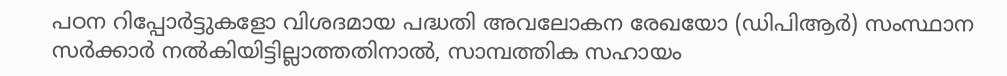പഠന റിപ്പോർട്ടുകളോ വിശദമായ പദ്ധതി അവലോകന രേഖയോ (ഡിപിആർ) സംസ്ഥാന സർക്കാർ നൽകിയിട്ടില്ലാത്തതിനാൽ, സാമ്പത്തിക സഹായം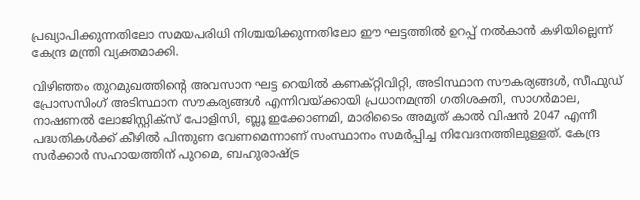പ്രഖ്യാപിക്കുന്നതിലോ സമയപരിധി നിശ്ചയിക്കുന്നതിലോ ഈ ഘട്ടത്തിൽ ഉറപ്പ് നൽകാൻ കഴിയില്ലെന്ന് കേന്ദ്ര മന്ത്രി വ്യക്തമാക്കി.

വിഴിഞ്ഞം തുറമുഖത്തിന്റെ അവസാന ഘട്ട റെയിൽ കണക്റ്റിവിറ്റി, അടിസ്ഥാന സൗകര്യങ്ങൾ, സീഫുഡ് പ്രോസസിംഗ് അടിസ്ഥാന സൗകര്യങ്ങൾ എന്നിവയ്ക്കായി പ്രധാനമന്ത്രി ഗതിശക്തി, സാഗർമാല, നാഷണൽ ലോജിസ്റ്റിക്സ് പോളിസി, ബ്ലൂ ഇക്കോണമി, മാരിടൈം അമൃത് കാൽ വിഷൻ 2047 എന്നീ പദ്ധതികൾക്ക് കീഴിൽ പിന്തുണ വേണമെന്നാണ് സംസ്ഥാനം സമർപ്പിച്ച നിവേദനത്തിലുള്ളത്. കേന്ദ്ര സർക്കാർ സഹായത്തിന് പുറമെ, ബഹുരാഷ്ട്ര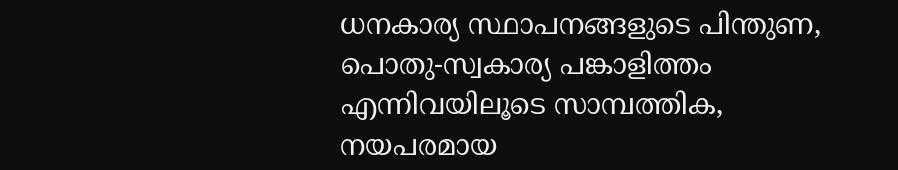ധനകാര്യ സ്ഥാപനങ്ങളുടെ പിന്തുണ, പൊതു-സ്വകാര്യ പങ്കാളിത്തം എന്നിവയിലൂടെ സാമ്പത്തിക, നയപരമായ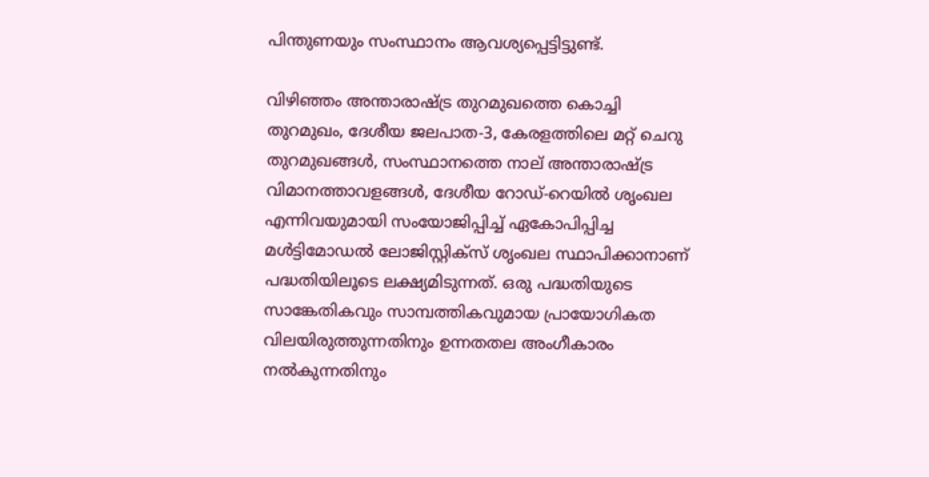പിന്തുണയും സംസ്ഥാനം ആവശ്യപ്പെട്ടിട്ടുണ്ട്.

വിഴിഞ്ഞം അന്താരാഷ്ട്ര തുറമുഖത്തെ കൊച്ചി തുറമുഖം, ദേശീയ ജലപാത-3, കേരളത്തിലെ മറ്റ് ചെറു തുറമുഖങ്ങൾ, സംസ്ഥാനത്തെ നാല് അന്താരാഷ്ട്ര വിമാനത്താവളങ്ങൾ, ദേശീയ റോഡ്-റെയിൽ ശൃംഖല എന്നിവയുമായി സംയോജിപ്പിച്ച് ഏകോപിപ്പിച്ച മൾട്ടിമോഡൽ ലോജിസ്റ്റിക്സ് ശൃംഖല സ്ഥാപിക്കാനാണ് പദ്ധതിയിലൂടെ ലക്ഷ്യമിടുന്നത്. ഒരു പദ്ധതിയുടെ സാങ്കേതികവും സാമ്പത്തികവുമായ പ്രായോഗികത വിലയിരുത്തുന്നതിനും ഉന്നതതല അംഗീകാരം നൽകുന്നതിനും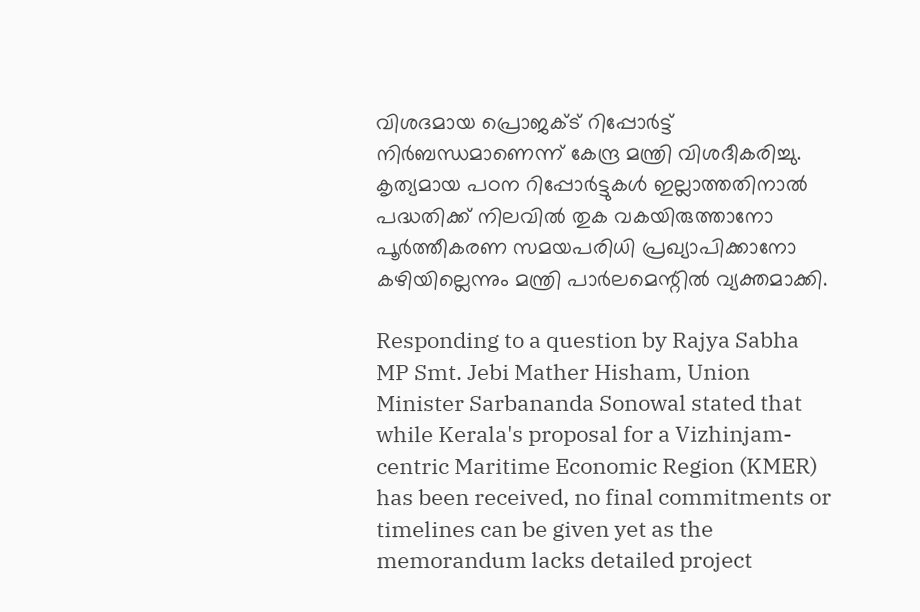വിശദമായ പ്രൊജക്ട് റിപ്പോർട്ട് നിർബന്ധമാണെന്ന് കേന്ദ്ര മന്ത്രി വിശദീകരിച്ചു. കൃത്യമായ പഠന റിപ്പോർട്ടുകൾ ഇല്ലാത്തതിനാൽ പദ്ധതിക്ക് നിലവിൽ തുക വകയിരുത്താനോ പൂർത്തീകരണ സമയപരിധി പ്രഖ്യാപിക്കാനോ കഴിയില്ലെന്നും മന്ത്രി പാർലമെന്റിൽ വ്യക്തമാക്കി.

Responding to a question by Rajya Sabha MP Smt. Jebi Mather Hisham, Union Minister Sarbananda Sonowal stated that while Kerala's proposal for a Vizhinjam-centric Maritime Economic Region (KMER) has been received, no final commitments or timelines can be given yet as the memorandum lacks detailed project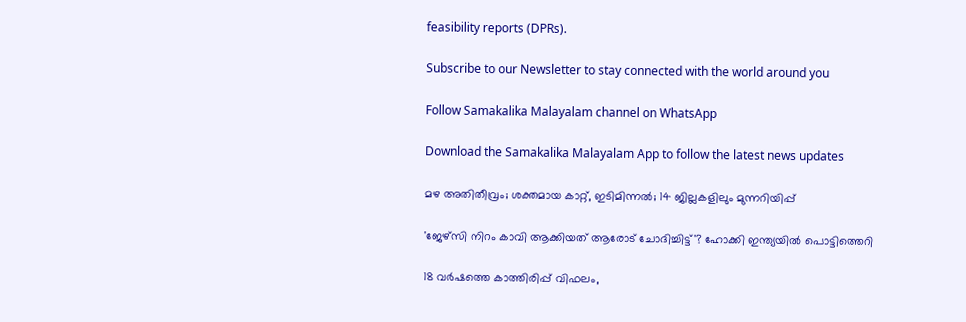feasibility reports (DPRs).

Subscribe to our Newsletter to stay connected with the world around you

Follow Samakalika Malayalam channel on WhatsApp

Download the Samakalika Malayalam App to follow the latest news updates

മഴ അതിതീവ്രം; ശക്തമായ കാറ്റ്, ഇടിമിന്നൽ; 14 ജില്ലകളിലും മുന്നറിയിപ്പ്

'ജേഴ്സി നിറം കാവി ആക്കിയത് ആരോട് ചോദിച്ചിട്ട്'? ഹോക്കി ഇന്ത്യയിൽ പൊട്ടിത്തെറി

18 വര്‍ഷത്തെ കാത്തിരിപ്പ് വിഫലം,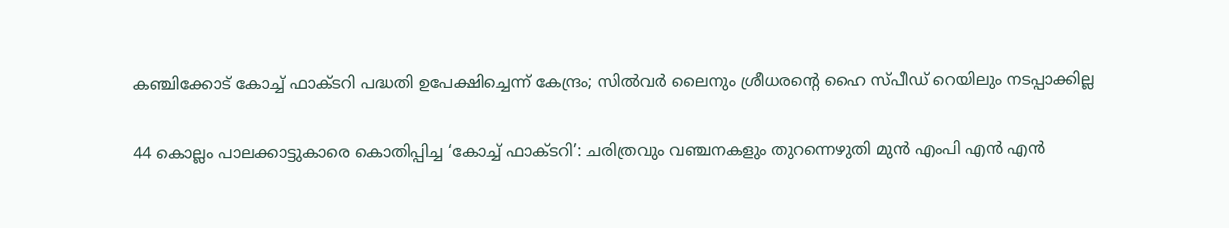കഞ്ചിക്കോട് കോച്ച് ഫാക്ടറി പദ്ധതി ഉപേക്ഷിച്ചെന്ന് കേന്ദ്രം; സില്‍വര്‍ ലൈനും ശ്രീധരന്റെ ഹൈ സ്പീഡ് റെയിലും നടപ്പാക്കില്ല

44 കൊല്ലം പാലക്കാട്ടുകാരെ കൊതിപ്പിച്ച ‘കോച്ച് ഫാക്ടറി’: ചരിത്രവും വഞ്ചനകളും തുറന്നെഴുതി മുൻ എംപി എൻ എൻ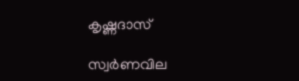കൃഷ്ണദാസ്

സ്വര്‍ണവില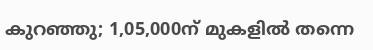കുറഞ്ഞു; 1,05,000ന് മുകളില്‍ തന്നെ